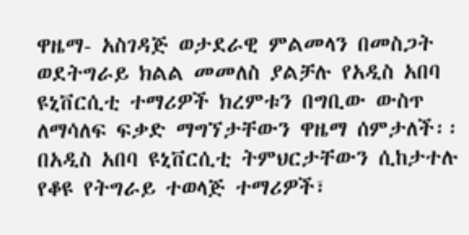ዋዜማ- አስገዳጅ ወታደራዊ ምልመላን በመስጋት ወደትግራይ ክልል መመለስ ያልቻሉ የአዲስ አበባ ዩኒቨርሲቲ ተማሪዎች ክረምቱን በግቢው ውስጥ ለማሳለፍ ፍቃድ ማግኘታቸውን ዋዜማ ሰምታለች፡፡
በአዲስ አበባ ዩኒቨርሲቲ ትምህርታቸውን ሲከታተሉ የቆዩ የትግራይ ተወላጅ ተማሪዎች፣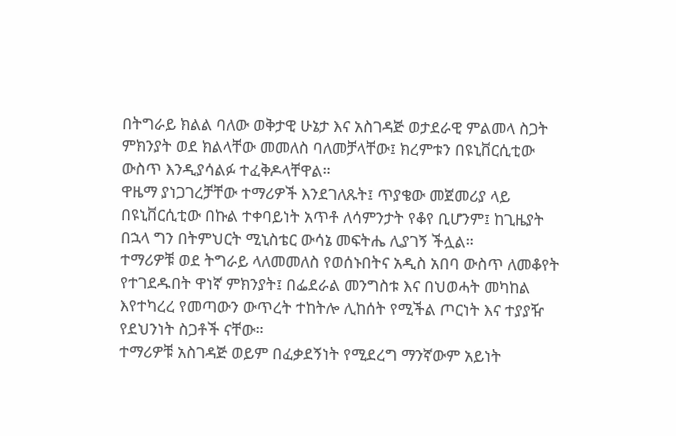በትግራይ ክልል ባለው ወቅታዊ ሁኔታ እና አስገዳጅ ወታደራዊ ምልመላ ስጋት ምክንያት ወደ ክልላቸው መመለስ ባለመቻላቸው፤ ክረምቱን በዩኒቨርሲቲው ውስጥ እንዲያሳልፉ ተፈቅዶላቸዋል።
ዋዜማ ያነጋገረቻቸው ተማሪዎች እንደገለጹት፤ ጥያቄው መጀመሪያ ላይ በዩኒቨርሲቲው በኩል ተቀባይነት አጥቶ ለሳምንታት የቆየ ቢሆንም፤ ከጊዜያት በኋላ ግን በትምህርት ሚኒስቴር ውሳኔ መፍትሔ ሊያገኝ ችሏል።
ተማሪዎቹ ወደ ትግራይ ላለመመለስ የወሰኑበትና አዲስ አበባ ውስጥ ለመቆየት የተገደዱበት ዋነኛ ምክንያት፤ በፌደራል መንግስቱ እና በህወሓት መካከል እየተካረረ የመጣውን ውጥረት ተከትሎ ሊከሰት የሚችል ጦርነት እና ተያያዥ የደህንነት ስጋቶች ናቸው።
ተማሪዎቹ አስገዳጅ ወይም በፈቃደኝነት የሚደረግ ማንኛውም አይነት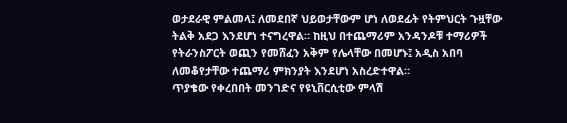ወታደራዊ ምልመላ፤ ለመደበኛ ህይወታቸውም ሆነ ለወደፊት የትምህርት ጉዟቸው ትልቅ አደጋ እንደሆነ ተናግረዋል። ከዚህ በተጨማሪም አንዳንዶቹ ተማሪዎች የትራንስፖርት ወጪን የመሸፈን አቅም የሌላቸው በመሆኑ፤ አዲስ አበባ ለመቆየታቸው ተጨማሪ ምክንያት እንደሆነ አስረድተዋል።
ጥያቄው የቀረበበት መንገድና የዩኒቨርሲቲው ምላሽ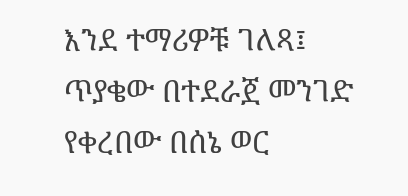እንደ ተማሪዎቹ ገለጻ፤ ጥያቄው በተደራጀ መንገድ የቀረበው በሰኔ ወር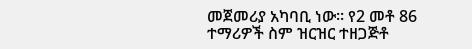መጀመሪያ አካባቢ ነው፡፡ የ2 መቶ 86 ተማሪዎች ስም ዝርዝር ተዘጋጅቶ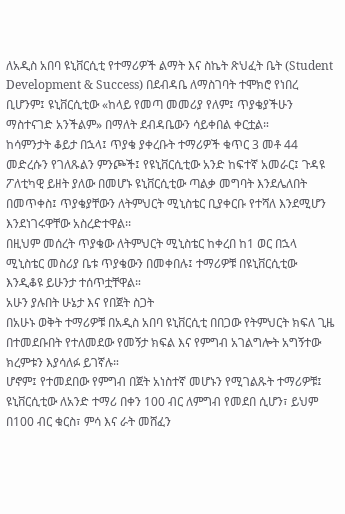ለአዲስ አበባ ዩኒቨርሲቲ የተማሪዎች ልማት እና ስኬት ጽህፈት ቤት (Student Development & Success) በደብዳቤ ለማስገባት ተሞክሮ የነበረ ቢሆንም፤ ዩኒቨርሲቲው «ከላይ የመጣ መመሪያ የለም፤ ጥያቄያችሁን ማስተናገድ አንችልም» በማለት ደብዳቤውን ሳይቀበል ቀርቷል።
ከሳምንታት ቆይታ በኋላ፤ ጥያቄ ያቀረቡት ተማሪዎች ቁጥር 3 መቶ 44 መድረሱን የገለጹልን ምንጮች፤ የዩኒቨርሲቲው አንድ ከፍተኛ አመራር፤ ጉዳዩ ፖለቲካዊ ይዘት ያለው በመሆኑ ዩኒቨርሲቲው ጣልቃ መግባት እንደሌለበት በመጥቀስ፤ ጥያቄያቸውን ለትምህርት ሚኒስቴር ቢያቀርቡ የተሻለ እንደሚሆን እንደነገሩዋቸው አስረድተዋል፡፡
በዚህም መሰረት ጥያቄው ለትምህርት ሚኒስቴር ከቀረበ ከ1 ወር በኋላ ሚኒስቴር መስሪያ ቤቱ ጥያቄውን በመቀበሉ፤ ተማሪዎቹ በዩኒቨርሲቲው እንዲቆዩ ይሁንታ ተሰጥቷቸዋል።
አሁን ያሉበት ሁኔታ እና የበጀት ስጋት
በአሁኑ ወቅት ተማሪዎቹ በአዲስ አበባ ዩኒቨርሲቲ በበጋው የትምህርት ክፍለ ጊዜ በተመደቡበት የተለመደው የመኝታ ክፍል እና የምግብ አገልግሎት አግኝተው ክረምቱን እያሳለፉ ይገኛሉ።
ሆኖም፤ የተመደበው የምግብ በጀት አነስተኛ መሆኑን የሚገልጹት ተማሪዎቹ፤ ዩኒቨርሲቲው ለአንድ ተማሪ በቀን 100 ብር ለምግብ የመደበ ሲሆን፣ ይህም በ100 ብር ቁርስ፣ ምሳ እና ራት መሸፈን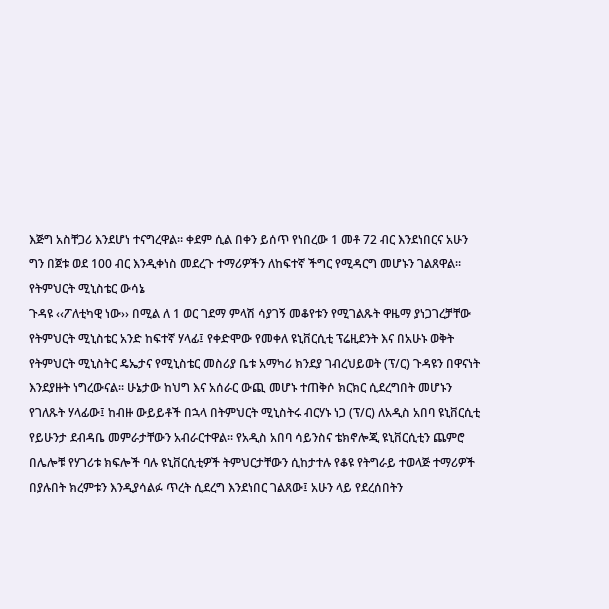እጅግ አስቸጋሪ እንደሆነ ተናግረዋል። ቀደም ሲል በቀን ይሰጥ የነበረው 1 መቶ 72 ብር እንደነበርና አሁን ግን በጀቱ ወደ 100 ብር እንዲቀነስ መደረጉ ተማሪዎችን ለከፍተኛ ችግር የሚዳርግ መሆኑን ገልጸዋል።
የትምህርት ሚኒስቴር ውሳኔ
ጉዳዩ ‹‹ፖለቲካዊ ነው›› በሚል ለ 1 ወር ገደማ ምላሽ ሳያገኝ መቆየቱን የሚገልጹት ዋዜማ ያነጋገረቻቸው የትምህርት ሚኒስቴር አንድ ከፍተኛ ሃላፊ፤ የቀድሞው የመቀለ ዩኒቨርሲቲ ፕሬዚደንት እና በአሁኑ ወቅት የትምህርት ሚኒስትር ዴኤታና የሚኒስቴር መስሪያ ቤቱ አማካሪ ክንደያ ገብረህይወት (ፕ/ር) ጉዳዩን በዋናነት እንደያዙት ነግረውናል፡፡ ሁኔታው ከህግ እና አሰራር ውጪ መሆኑ ተጠቅሶ ክርክር ሲደረግበት መሆኑን የገለጹት ሃላፊው፤ ከብዙ ውይይቶች በኋላ በትምህርት ሚኒስትሩ ብርሃኑ ነጋ (ፕ/ር) ለአዲስ አበባ ዩኒቨርሲቲ የይሁንታ ደብዳቤ መምራታቸውን አብራርተዋል፡፡ የአዲስ አበባ ሳይንስና ቴክኖሎጂ ዩኒቨርሲቲን ጨምሮ በሌሎቹ የሃገሪቱ ክፍሎች ባሉ ዩኒቨርሲቲዎች ትምህርታቸውን ሲከታተሉ የቆዩ የትግራይ ተወላጅ ተማሪዎች በያሉበት ክረምቱን እንዲያሳልፉ ጥረት ሲደረግ እንደነበር ገልጸው፤ አሁን ላይ የደረሰበትን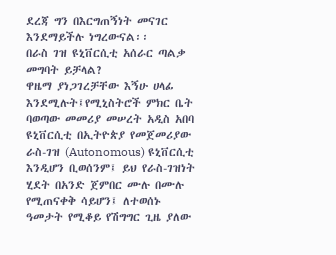ደረጃ ግን በእርግጠኝነት መናገር እንደማይችሉ ነግረውናል፡፡
በራስ ገዝ ዩኒቨርሲቲ አሰራር ጣልቃ መግባት ይቻላል?
ዋዜማ ያነጋገረቻቸው እኝሁ ሀላፊ እንደሚሉት፤የሚኒስትሮች ምክር ቤት ባወጣው መመሪያ መሠረት አዲስ አበባ ዩኒቨርሲቲ በኢትዮጵያ የመጀመሪያው ራስ-ገዝ (Autonomous) ዩኒቨርሲቲ እንዲሆን ቢወሰንም፤ ይህ የራስ-ገዝነት ሂደት በአንድ ጀምበር ሙሉ በሙሉ የሚጠናቀቅ ሳይሆን፤ ለተወሰኑ ዓመታት የሚቆይ የሽግግር ጊዜ ያለው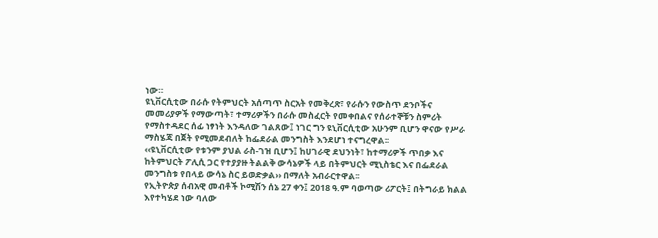ነው።
ዩኒቨርሲቲው በራሱ የትምህርት አሰጣጥ ስርአት የመቅረጽ፣ የራሱን የውስጥ ደንቦችና መመሪያዎች የማውጣት፣ ተማሪዎችን በራሱ መስፈርት የመቀበልና የሰራተኞቹን ስምሪት የማስተዳደር ሰፊ ነፃነት እንዳለው ገልጸው፤ ነገር ግን ዩኒቨርሲቲው አሁንም ቢሆን ዋናው የሥራ ማስሄጃ በጀት የሚመደብለት ከፌደራል መንግስት እንደሆነ ተናግረዋል፡፡
‹‹ዩኒቨርሲቲው የቱንም ያህል ራስ-ገዝ ቢሆን፤ ከሀገራዊ ደህንነት፣ ከተማሪዎች ጥበቃ እና ከትምህርት ፖሊሲ ጋር የተያያዙ ትልልቅ ውሳኔዎች ላይ በትምህርት ሚኒስቴር እና በፌደራል መንግስቱ የበላይ ውሳኔ ስር ይወድቃል›› በማለት አብራርተዋል፡፡
የኢትዮጵያ ሰብአዊ መብቶች ኮሚሽን ሰኔ 27 ቀን፤ 2018 ዓ.ም ባወጣው ሪፖርት፤ በትግራይ ክልል እየተካሄደ ነው ባለው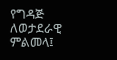የግዳጅ ለወታደራዊ ምልመላ፤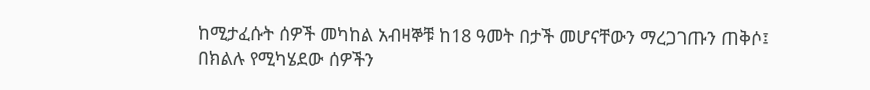ከሚታፈሱት ሰዎች መካከል አብዛኞቹ ከ18 ዓመት በታች መሆናቸውን ማረጋገጡን ጠቅሶ፤ በክልሉ የሚካሄደው ሰዎችን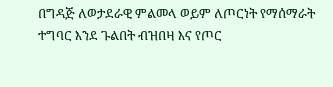በግዳጅ ለወታደራዊ ምልመላ ወይም ለጦርነት የማሰማራት ተግባር እንደ ጉልበት ብዝበዛ እና የጦር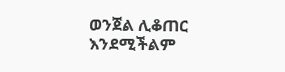ወንጀል ሊቆጠር እንደሚችልም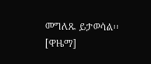መግለጹ ይታወሳል፡፡ [ዋዜማ]